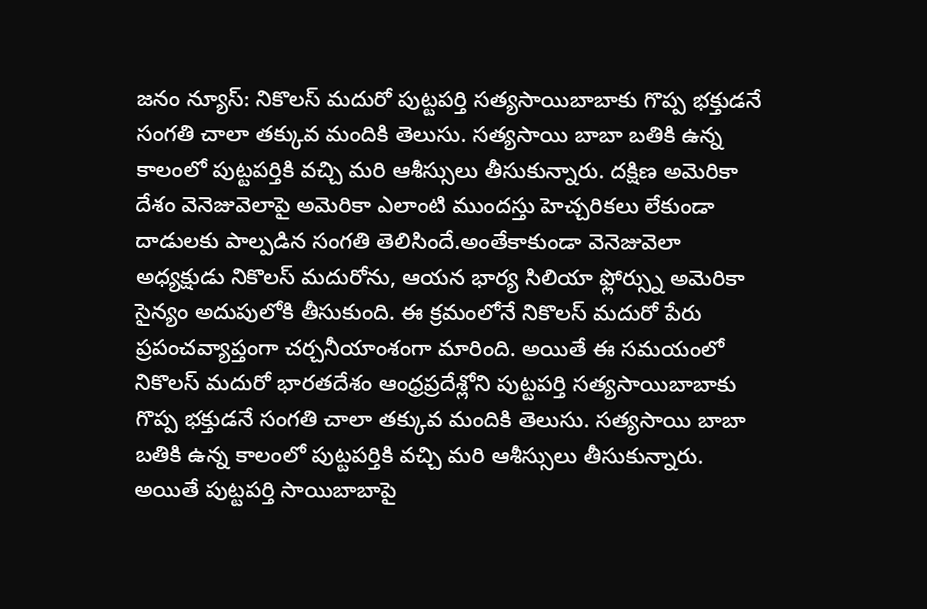జనం న్యూస్: నికొలస్ మదురో పుట్టపర్తి సత్యసాయిబాబాకు గొప్ప భక్తుడనే సంగతి చాలా తక్కువ మందికి తెలుసు. సత్యసాయి బాబా బతికి ఉన్న కాలంలో పుట్టపర్తికి వచ్చి మరి ఆశీస్సులు తీసుకున్నారు. దక్షిణ అమెరికా దేశం వెనెజువెలాపై అమెరికా ఎలాంటి ముందస్తు హెచ్చరికలు లేకుండా దాడులకు పాల్పడిన సంగతి తెలిసిందే.అంతేకాకుండా వెనెజువెలా అధ్యక్షుడు నికొలస్ మదురోను, ఆయన భార్య సిలియా ఫ్లోర్స్ను అమెరికా సైన్యం అదుపులోకి తీసుకుంది. ఈ క్రమంలోనే నికొలస్ మదురో పేరు ప్రపంచవ్యాప్తంగా చర్చనీయాంశంగా మారింది. అయితే ఈ సమయంలో నికొలస్ మదురో భారతదేశం ఆంధ్రప్రదేశ్లోని పుట్టపర్తి సత్యసాయిబాబాకు గొప్ప భక్తుడనే సంగతి చాలా తక్కువ మందికి తెలుసు. సత్యసాయి బాబా బతికి ఉన్న కాలంలో పుట్టపర్తికి వచ్చి మరి ఆశీస్సులు తీసుకున్నారు. అయితే పుట్టపర్తి సాయిబాబాపై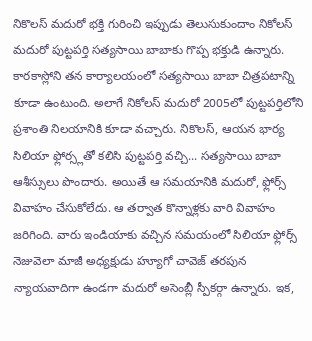నికొలస్ మదురో భక్తి గురించి ఇప్పుడు తెలుసుకుందాం నికోలస్ మదురో పుట్టపర్తి సత్యసాయి బాబాకు గొప్ప భక్తుడి ఉన్నారు. కారకాస్లోని తన కార్యాలయంలో సత్యసాయి బాబా చిత్రపటాన్ని కూడా ఉంటుంది. అలాగే నికోలస్ మదురో 2005లో పుట్టపర్తిలోని ప్రశాంతి నిలయానికి కూడా వచ్చారు. నికొలస్, ఆయన భార్య సిలియా ఫ్లోర్స్లతో కలిసి పుట్టపర్తి వచ్చి... సత్యసాయి బాబా ఆశీస్సులు పొందారు. అయితే ఆ సమయానికి మదురో, ఫ్లోర్స్ వివాహం చేసుకోలేదు. ఆ తర్వాత కొన్నాళ్లకు వారి వివాహం జరిగింది. వారు ఇండియాకు వచ్చిన సమయంలో సిలియా ఫ్లోర్స్ నెజువెలా మాజీ అధ్యక్షుడు హ్యూగో చావెజ్ తరపున న్యాయవాదిగా ఉండగా మదురో అసెంబ్లీ స్పీకర్గా ఉన్నారు. ఇక,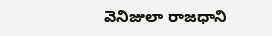వెనిజులా రాజధాని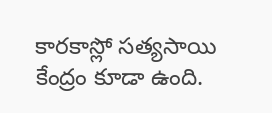కారకాస్లో సత్యసాయి కేంద్రం కూడా ఉంది.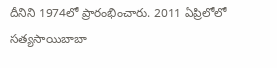దీనిని 1974లో ప్రారంభించారు. 2011 ఏప్రిలోలో సత్యసాయిబాబా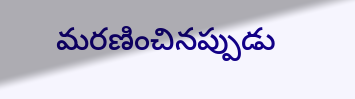మరణించినప్పుడు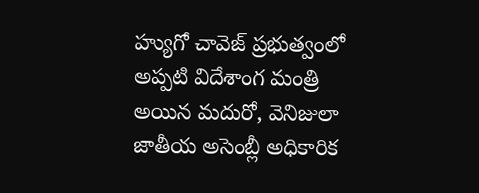హ్యుగో చావెజ్ ప్రభుత్వంలో అప్పటి విదేశాంగ మంత్రి అయిన మదురో, వెనిజులా జాతీయ అసెంబ్లీ అధికారిక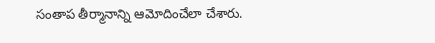సంతాప తీర్మానాన్ని ఆమోదించేలా చేశారు.